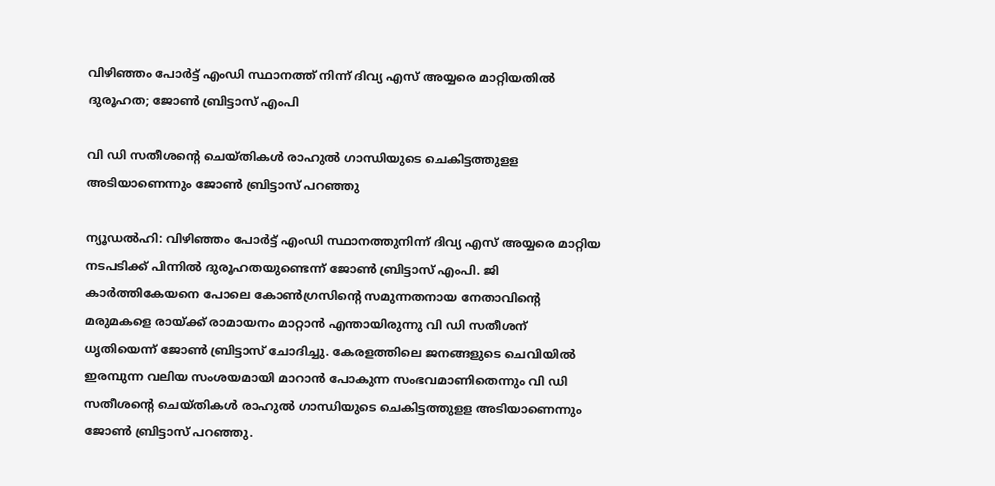വിഴിഞ്ഞം പോര്‍ട്ട് എംഡി സ്ഥാനത്ത് നിന്ന് ദിവ്യ എസ് അയ്യരെ മാറ്റിയതില്‍ ദുരൂഹത; ജോണ്‍ ബ്രിട്ടാസ് എംപി

വി ഡി സതീശന്റെ ചെയ്തികള്‍ രാഹുല്‍ ഗാന്ധിയുടെ ചെകിട്ടത്തുളള അടിയാണെന്നും ജോണ്‍ ബ്രിട്ടാസ് പറഞ്ഞു

ന്യൂഡല്‍ഹി: വിഴിഞ്ഞം പോര്‍ട്ട് എംഡി സ്ഥാനത്തുനിന്ന് ദിവ്യ എസ് അയ്യരെ മാറ്റിയ നടപടിക്ക് പിന്നില്‍ ദുരൂഹതയുണ്ടെന്ന് ജോണ്‍ ബ്രിട്ടാസ് എംപി. ജി കാര്‍ത്തികേയനെ പോലെ കോണ്‍ഗ്രസിന്റെ സമുന്നതനായ നേതാവിന്റെ മരുമകളെ രായ്ക്ക് രാമായനം മാറ്റാന്‍ എന്തായിരുന്നു വി ഡി സതീശന് ധൃതിയെന്ന് ജോണ്‍ ബ്രിട്ടാസ് ചോദിച്ചു. കേരളത്തിലെ ജനങ്ങളുടെ ചെവിയില്‍ ഇരമ്പുന്ന വലിയ സംശയമായി മാറാന്‍ പോകുന്ന സംഭവമാണിതെന്നും വി ഡി സതീശന്റെ ചെയ്തികള്‍ രാഹുല്‍ ഗാന്ധിയുടെ ചെകിട്ടത്തുളള അടിയാണെന്നും ജോണ്‍ ബ്രിട്ടാസ് പറഞ്ഞു.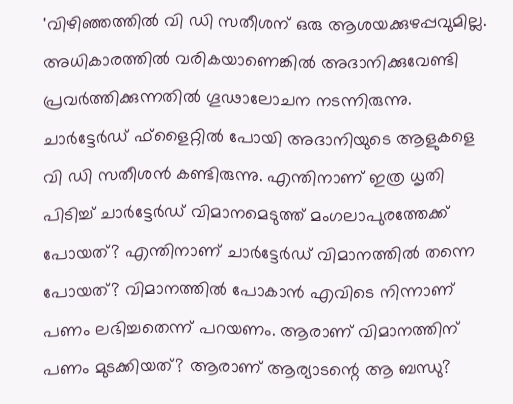'വിഴിഞ്ഞത്തില്‍ വി ഡി സതീശന് ഒരു ആശയക്കുഴപ്പവുമില്ല. അധികാരത്തില്‍ വരികയാണെങ്കില്‍ അദാനിക്കുവേണ്ടി പ്രവര്‍ത്തിക്കുന്നതില്‍ ഗൂഢാലോചന നടന്നിരുന്നു. ചാര്‍ട്ടേര്‍ഡ് ഫ്‌ളൈറ്റില്‍ പോയി അദാനിയുടെ ആളുകളെ വി ഡി സതീശന്‍ കണ്ടിരുന്നു. എന്തിനാണ് ഇത്ര ധൃതി പിടിച്ച് ചാര്‍ട്ടേര്‍ഡ് വിമാനമെടുത്ത് മംഗലാപുരത്തേക്ക് പോയത്? എന്തിനാണ് ചാര്‍ട്ടേര്‍ഡ് വിമാനത്തില്‍ തന്നെ പോയത്? വിമാനത്തില്‍ പോകാന്‍ എവിടെ നിന്നാണ് പണം ലഭിച്ചതെന്ന് പറയണം. ആരാണ് വിമാനത്തിന് പണം മുടക്കിയത്? ആരാണ് ആര്യാടന്റെ ആ ബന്ധു?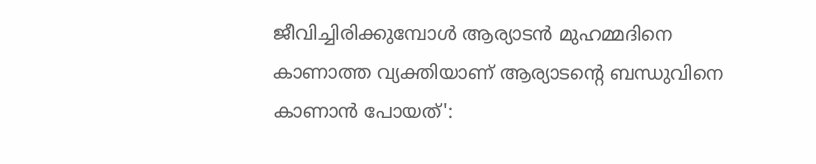ജീവിച്ചിരിക്കുമ്പോള്‍ ആര്യാടന്‍ മുഹമ്മദിനെ കാണാത്ത വ്യക്തിയാണ് ആര്യാടന്റെ ബന്ധുവിനെ കാണാന്‍ പോയത്':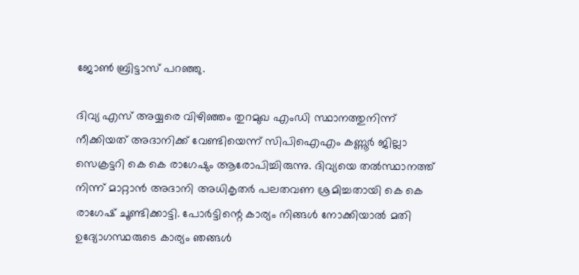ജോണ്‍ ബ്രിട്ടാസ് പറഞ്ഞു.

ദിവ്യ എസ് അയ്യരെ വിഴിഞ്ഞം തുറമുഖ എംഡി സ്ഥാനത്തുനിന്ന് നീക്കിയത് അദാനിക്ക് വേണ്ടിയെന്ന് സിപിഐഎം കണ്ണൂര്‍ ജില്ലാ സെക്രട്ടറി കെ കെ രാഗേഷും ആരോപിച്ചിരുന്നു. ദിവ്യയെ തല്‍സ്ഥാനത്ത് നിന്ന് മാറ്റാന്‍ അദാനി അധികൃതര്‍ പലതവണ ശ്രമിച്ചതായി കെ കെ രാഗേഷ് ചൂണ്ടിക്കാട്ടി. പോര്‍ട്ടിന്റെ കാര്യം നിങ്ങള്‍ നോക്കിയാല്‍ മതി ഉദ്യോഗസ്ഥരുടെ കാര്യം ഞങ്ങള്‍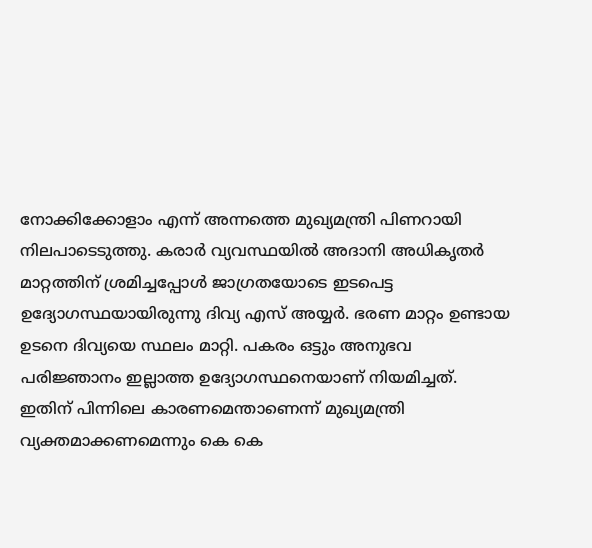നോക്കിക്കോളാം എന്ന് അന്നത്തെ മുഖ്യമന്ത്രി പിണറായി നിലപാടെടുത്തു. കരാര്‍ വ്യവസ്ഥയില്‍ അദാനി അധികൃതര്‍ മാറ്റത്തിന് ശ്രമിച്ചപ്പോള്‍ ജാഗ്രതയോടെ ഇടപെട്ട ഉദ്യോഗസ്ഥയായിരുന്നു ദിവ്യ എസ് അയ്യര്‍. ഭരണ മാറ്റം ഉണ്ടായ ഉടനെ ദിവ്യയെ സ്ഥലം മാറ്റി. പകരം ഒട്ടും അനുഭവ പരിജ്ഞാനം ഇല്ലാത്ത ഉദ്യോഗസ്ഥനെയാണ് നിയമിച്ചത്. ഇതിന് പിന്നിലെ കാരണമെന്താണെന്ന് മുഖ്യമന്ത്രി വ്യക്തമാക്കണമെന്നും കെ കെ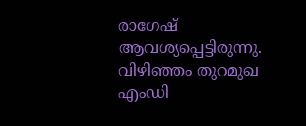രാഗേഷ് ആവശ്യപ്പെട്ടിരുന്നു.  വിഴിഞ്ഞം തുറമുഖ എംഡി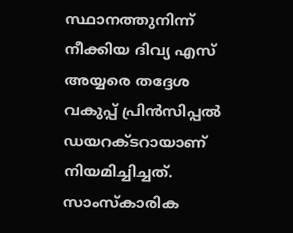സ്ഥാനത്തുനിന്ന് നീക്കിയ ദിവ്യ എസ് അയ്യരെ തദ്ദേശ വകുപ്പ് പ്രിൻസിപ്പൽ ഡയറക്ടറായാണ് നിയമിച്ചിച്ചത്. സാംസ്കാരിക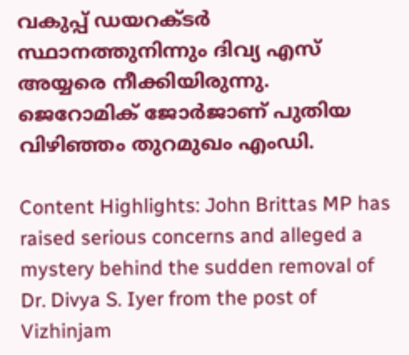വകുപ്പ് ഡയറക്ടർ സ്ഥാനത്തുനിന്നും ദിവ്യ എസ് അയ്യരെ നീക്കിയിരുന്നു. ജെറോമിക് ജോർജാണ് പുതിയ വിഴിഞ്ഞം തുറമുഖം എംഡി.

Content Highlights: John Brittas MP has raised serious concerns and alleged a mystery behind the sudden removal of Dr. Divya S. Iyer from the post of Vizhinjam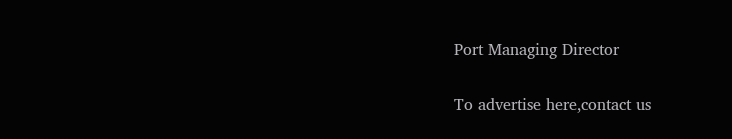Port Managing Director

To advertise here,contact us